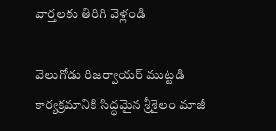వార్తలకు తిరిగి వెళ్లండి

వెలుగోడు రిజర్వాయర్ ముట్టడి కార్యక్రమానికి సిద్ధమైన శ్రీశైలం మాజీ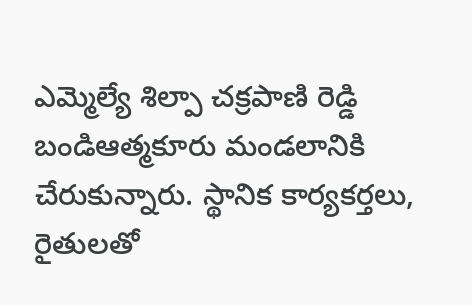ఎమ్మెల్యే శిల్పా చక్రపాణి రెడ్డి బండిఆత్మకూరు మండలానికి చేరుకున్నారు. స్థానిక కార్యకర్తలు, రైతులతో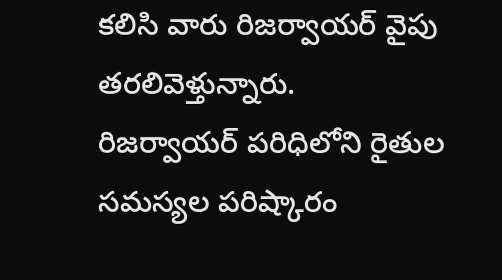కలిసి వారు రిజర్వాయర్ వైపు తరలివెళ్తున్నారు.
రిజర్వాయర్ పరిధిలోని రైతుల సమస్యల పరిష్కారం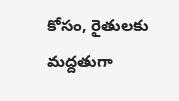కోసం, రైతులకు మద్దతుగా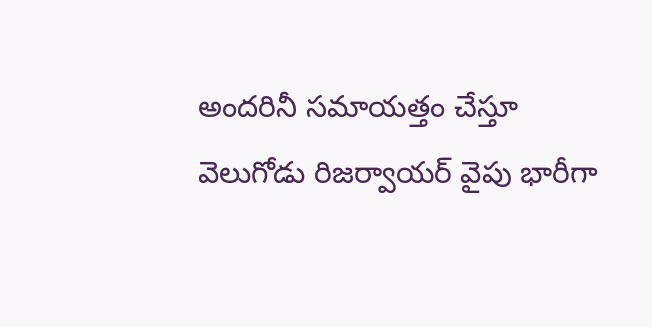అందరినీ సమాయత్తం చేస్తూ వెలుగోడు రిజర్వాయర్ వైపు భారీగా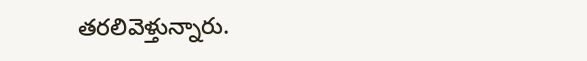తరలివెళ్తున్నారు.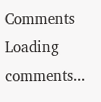Comments
Loading comments...